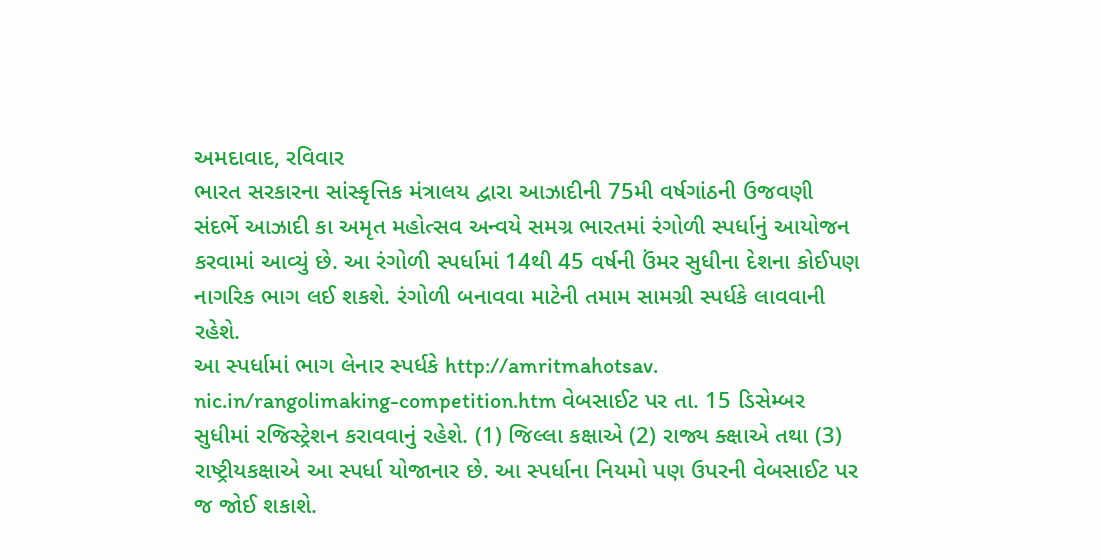અમદાવાદ, રવિવાર
ભારત સરકારના સાંસ્કૃત્તિક મંત્રાલય દ્વારા આઝાદીની 75મી વર્ષગાંઠની ઉજવણી સંદર્ભે આઝાદી કા અમૃત મહોત્સવ અન્વયે સમગ્ર ભારતમાં રંગોળી સ્પર્ધાનું આયોજન કરવામાં આવ્યું છે. આ રંગોળી સ્પર્ધામાં 14થી 45 વર્ષની ઉંમર સુધીના દેશના કોઈપણ નાગરિક ભાગ લઈ શકશે. રંગોળી બનાવવા માટેની તમામ સામગ્રી સ્પર્ધકે લાવવાની રહેશે.
આ સ્પર્ધામાં ભાગ લેનાર સ્પર્ધકે http://amritmahotsav. nic.in/rangolimaking-competition.htm વેબસાઈટ પર તા. 15 ડિસેમ્બર સુધીમાં રજિસ્ટ્રેશન કરાવવાનું રહેશે. (1) જિલ્લા કક્ષાએ (2) રાજ્ય ક્ક્ષાએ તથા (3) રાષ્ટ્રીયકક્ષાએ આ સ્પર્ધા યોજાનાર છે. આ સ્પર્ધાના નિયમો પણ ઉપરની વેબસાઈટ પર જ જોઈ શકાશે.